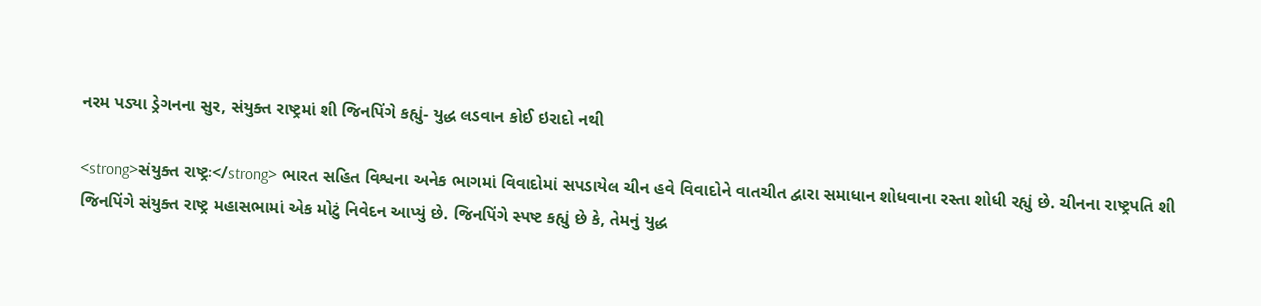નરમ પડ્યા ડ્રેગનના સુર, સંયુક્ત રાષ્ટ્રમાં શી જિનપિંગે કહ્યું- યુદ્ધ લડવાન કોઈ ઇરાદો નથી

<strong>સંયુક્ત રાષ્ટ્રઃ</strong> ભારત સહિત વિશ્વના અનેક ભાગમાં વિવાદોમાં સપડાયેલ ચીન હવે વિવાદોને વાતચીત દ્વારા સમાધાન શોધવાના રસ્તા શોધી રહ્યું છે. ચીનના રાષ્ટ્રપતિ શી જિનપિંગે સંયુક્ત રાષ્ટ્ર મહાસભામાં એક મોટું નિવેદન આપ્યું છે. જિનપિંગે સ્પષ્ટ કહ્યું છે કે, તેમનું યુદ્ધ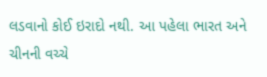લડવાનો કોઈ ઇરાદો નથી. આ પહેલા ભારત અને ચીનની વચ્ચે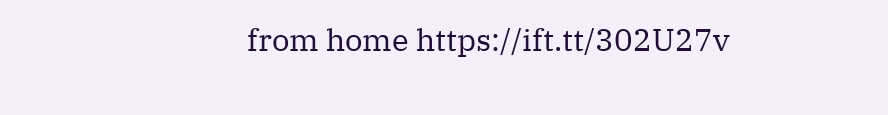from home https://ift.tt/302U27v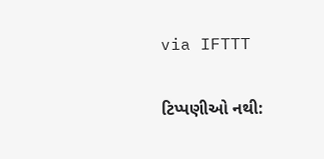via IFTTT

ટિપ્પણીઓ નથી: